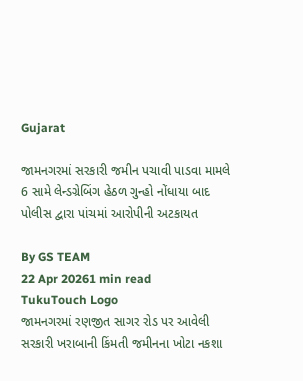Gujarat

જામનગરમાં સરકારી જમીન પચાવી પાડવા મામલે 6 સામે લેન્ડગ્રેબિંગ હેઠળ ગુન્હો નોંધાયા બાદ પોલીસ દ્વારા પાંચમાં આરોપીની અટકાયત

By GS TEAM
22 Apr 20261 min read
TukuTouch Logo
જામનગરમાં રણજીત સાગર રોડ પર આવેલી સરકારી ખરાબાની કિંમતી જમીનના ખોટા નકશા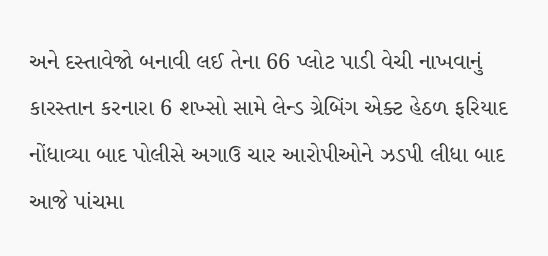અને દસ્તાવેજો બનાવી લઈ તેના 66 પ્લોટ પાડી વેચી નાખવાનું કારસ્તાન કરનારા 6 શખ્સો સામે લેન્ડ ગ્રેબિંગ એક્ટ હેઠળ ફરિયાદ નોંધાવ્યા બાદ પોલીસે અગાઉ ચાર આરોપીઓને ઝડપી લીધા બાદ આજે પાંચમા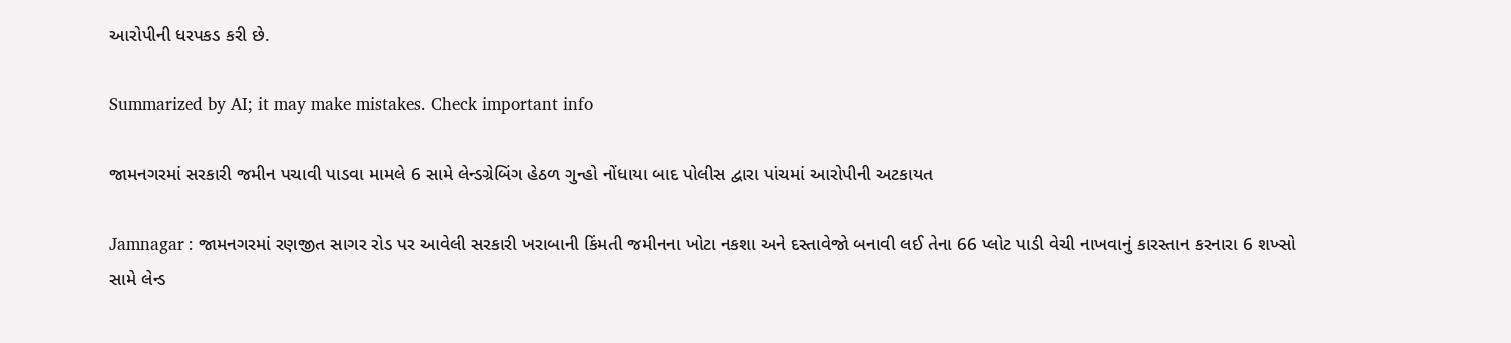આરોપીની ધરપકડ કરી છે.

Summarized by AI; it may make mistakes. Check important info

જામનગરમાં સરકારી જમીન પચાવી પાડવા મામલે 6 સામે લેન્ડગ્રેબિંગ હેઠળ ગુન્હો નોંધાયા બાદ પોલીસ દ્વારા પાંચમાં આરોપીની અટકાયત

Jamnagar : જામનગરમાં રણજીત સાગર રોડ પર આવેલી સરકારી ખરાબાની કિંમતી જમીનના ખોટા નકશા અને દસ્તાવેજો બનાવી લઈ તેના 66 પ્લોટ પાડી વેચી નાખવાનું કારસ્તાન કરનારા 6 શખ્સો સામે લેન્ડ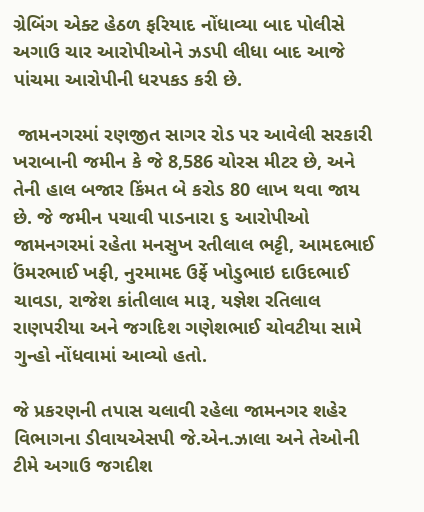ગ્રેબિંગ એક્ટ હેઠળ ફરિયાદ નોંધાવ્યા બાદ પોલીસે અગાઉ ચાર આરોપીઓને ઝડપી લીધા બાદ આજે પાંચમા આરોપીની ધરપકડ કરી છે.

 જામનગરમાં રણજીત સાગર રોડ પર આવેલી સરકારી ખરાબાની જમીન કે જે 8,586 ચોરસ મીટર છે, અને તેની હાલ બજાર કિંમત બે કરોડ 80 લાખ થવા જાય છે. જે જમીન પચાવી પાડનારા ૬ આરોપીઓ જામનગરમાં રહેતા મનસુખ રતીલાલ ભટ્ટી, આમદભાઈ ઉંમરભાઈ ખફી, નુરમામદ ઉર્ફે ખોડુભાઇ દાઉદભાઈ ચાવડા, રાજેશ કાંતીલાલ મારૂ, યજ્ઞેશ રતિલાલ રાણપરીયા અને જગદિશ ગણેશભાઈ ચોવટીયા સામે ગુન્હો નોંધવામાં આવ્યો હતો.

જે પ્રકરણની તપાસ ચલાવી રહેલા જામનગર શહેર વિભાગના ડીવાયએસપી જે.એન.ઝાલા અને તેઓની ટીમે અગાઉ જગદીશ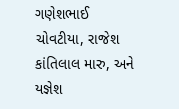ગણેશભાઈ ચોવટીયા, રાજેશ કાંતિલાલ મારુ, અને યજ્ઞેશ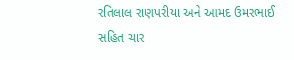રતિલાલ રાણપરીયા અને આમદ ઉમરભાઈ સહિત ચાર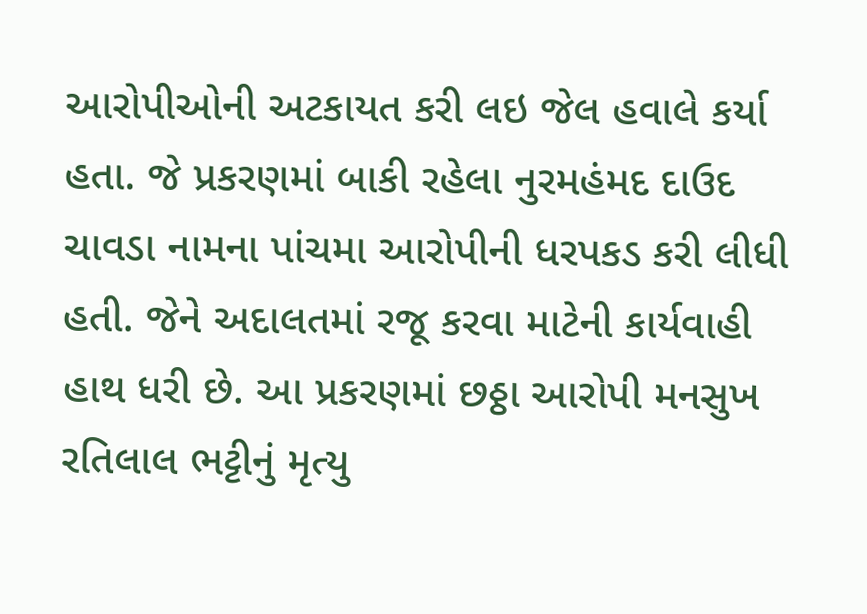આરોપીઓની અટકાયત કરી લઇ જેલ હવાલે કર્યા હતા. જે પ્રકરણમાં બાકી રહેલા નુરમહંમદ દાઉદ ચાવડા નામના પાંચમા આરોપીની ધરપકડ કરી લીધી હતી. જેને અદાલતમાં રજૂ કરવા માટેની કાર્યવાહી હાથ ધરી છે. આ પ્રકરણમાં છઠ્ઠા આરોપી મનસુખ રતિલાલ ભટ્ટીનું મૃત્યુ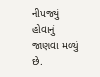નીપજ્યું હોવાનું જાણવા મળ્યું છે.